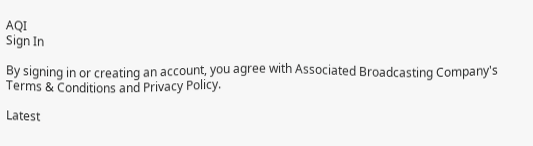AQI
Sign In

By signing in or creating an account, you agree with Associated Broadcasting Company's Terms & Conditions and Privacy Policy.

Latest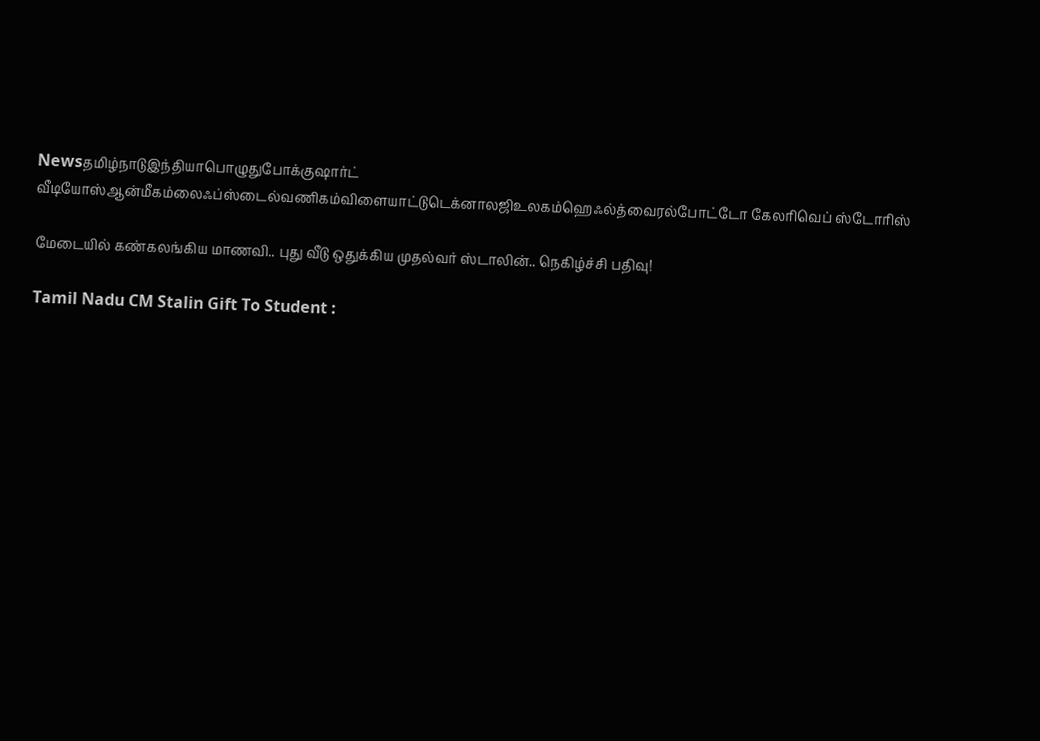Newsதமிழ்நாடுஇந்தியாபொழுதுபோக்குஷார்ட் வீடியோஸ்ஆன்மீகம்லைஃப்ஸ்டைல்வணிகம்விளையாட்டுடெக்னாலஜிஉலகம்ஹெஃல்த்வைரல்போட்டோ கேலரிவெப் ஸ்டோரிஸ்

மேடையில் கண்கலங்கிய மாணவி.. புது வீடு ஒதுக்கிய முதல்வர் ஸ்டாலின்.. நெகிழ்ச்சி பதிவு!

Tamil Nadu CM Stalin Gift To Student :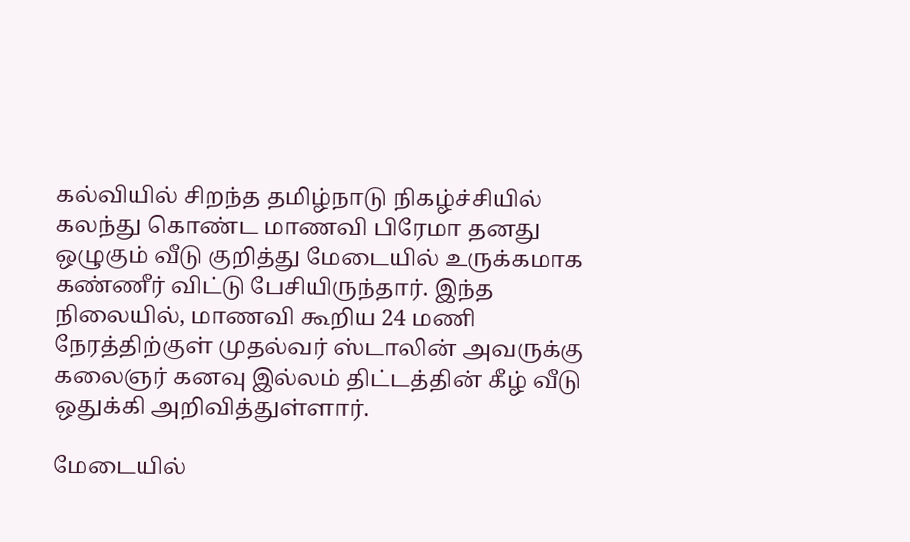கல்வியில் சிறந்த தமிழ்நாடு நிகழ்ச்சியில் கலந்து கொண்ட மாணவி பிரேமா தனது ஒழுகும் வீடு குறித்து மேடையில் உருக்கமாக கண்ணீர் விட்டு பேசியிருந்தார். இந்த நிலையில், மாணவி கூறிய 24 மணி நேரத்திற்குள் முதல்வர் ஸ்டாலின் அவருக்கு கலைஞர் கனவு இல்லம் திட்டத்தின் கீழ் வீடு ஒதுக்கி அறிவித்துள்ளார்.

மேடையில்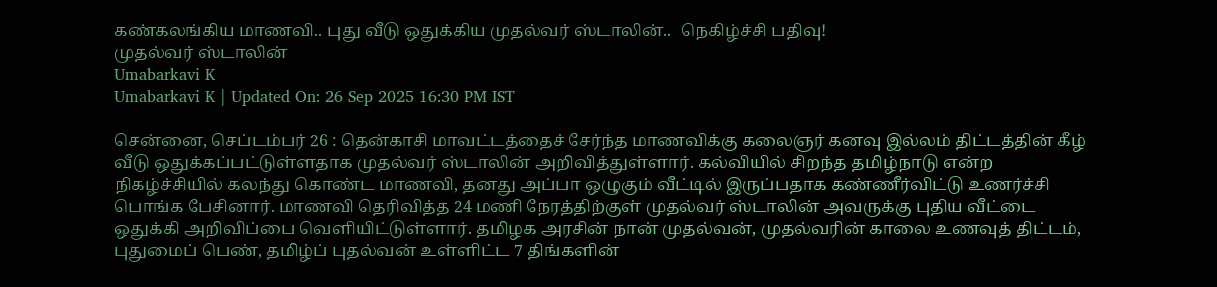கண்கலங்கிய மாணவி.. புது வீடு ஒதுக்கிய முதல்வர் ஸ்டாலின்..  நெகிழ்ச்சி பதிவு!
முதல்வர் ஸ்டாலின்
Umabarkavi K
Umabarkavi K | Updated On: 26 Sep 2025 16:30 PM IST

சென்னை, செப்டம்பர் 26 : தென்காசி மாவட்டத்தைச் சேர்ந்த மாணவிக்கு கலைஞர் கனவு இல்லம் திட்டத்தின் கீழ் வீடு ஒதுக்கப்பட்டுள்ளதாக முதல்வர் ஸ்டாலின் அறிவித்துள்ளார். கல்வியில் சிறந்த தமிழ்நாடு என்ற நிகழ்ச்சியில் கலந்து கொண்ட மாணவி, தனது அப்பா ஒழுகும் வீட்டில் இருப்பதாக கண்ணீர்விட்டு உணர்ச்சி பொங்க பேசினார். மாணவி தெரிவித்த 24 மணி நேரத்திற்குள் முதல்வர் ஸ்டாலின் அவருக்கு புதிய வீட்டை ஒதுக்கி அறிவிப்பை வெளியிட்டுள்ளார். தமிழக அரசின் நான் முதல்வன், முதல்வரின் காலை உணவுத் திட்டம், புதுமைப் பெண், தமிழ்ப் புதல்வன் உள்ளிட்ட 7 திங்களின்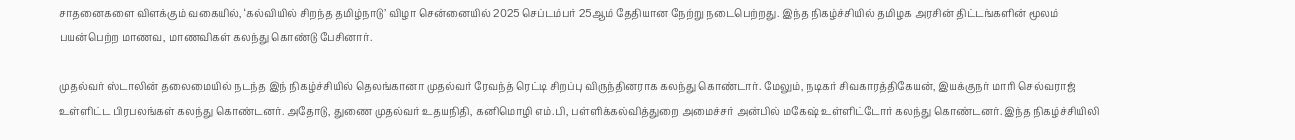சாதனைகளை விளக்கும் வகையில், ‘கல்வியில் சிறந்த தமிழ்நாடு’ விழா சென்னையில் 2025 செப்டம்பர் 25ஆம் தேதியான நேற்று நடைபெற்றது. இந்த நிகழ்ச்சியில் தமிழக அரசின் திட்டங்களின் மூலம் பயன்பெற்ற மாணவ, மாணவிகள் கலந்து கொண்டு பேசினார்.

முதல்வர் ஸ்டாலின் தலைமையில் நடந்த இந் நிகழ்ச்சியில் தெலங்கானா முதல்வர் ரேவந்த் ரெட்டி சிறப்பு விருந்தினராக கலந்து கொண்டார். மேலும், நடிகர் சிவகாரத்திகேயன், இயக்குநர் மாரி செல்வராஜ் உள்ளிட்ட பிரபலங்கள் கலந்து கொண்டனர். அதோடு, துணை முதல்வர் உதயநிதி, கனிமொழி எம்.பி, பள்ளிக்கல்வித்துறை அமைச்சர் அன்பில் மகேஷ் உள்ளிட்டோர் கலந்து கொண்டனர். இந்த நிகழ்ச்சியிலி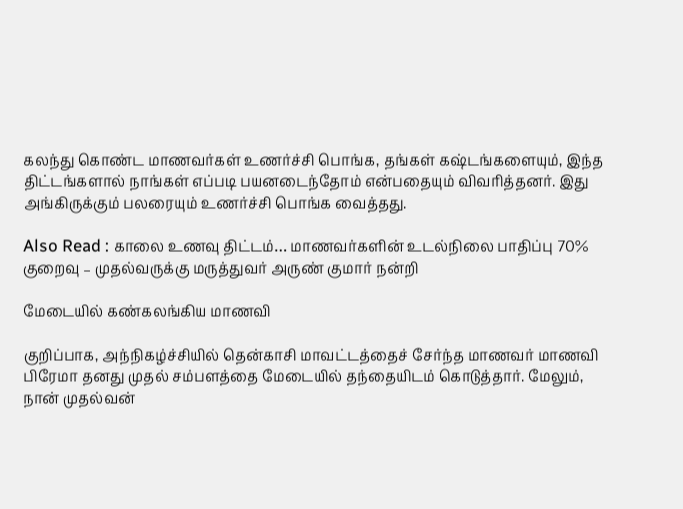கலந்து கொண்ட மாணவர்கள் உணர்ச்சி பொங்க, தங்கள் கஷ்டங்களையும், இந்த திட்டங்களால் நாங்கள் எப்படி பயனடைந்தோம் என்பதையும் விவரித்தனர். இது அங்கிருக்கும் பலரையும் உணர்ச்சி பொங்க வைத்தது.

Also Read : காலை உணவு திட்டம்… மாணவர்களின் உடல்நிலை பாதிப்பு 70% குறைவு – முதல்வருக்கு மருத்துவர் அருண் குமார் நன்றி

மேடையில் கண்கலங்கிய மாணவி

குறிப்பாக, அந்நிகழ்ச்சியில் தென்காசி மாவட்டத்தைச் சேர்ந்த மாணவர் மாணவி பிரேமா தனது முதல் சம்பளத்தை மேடையில் தந்தையிடம் கொடுத்தார். மேலும், நான் முதல்வன்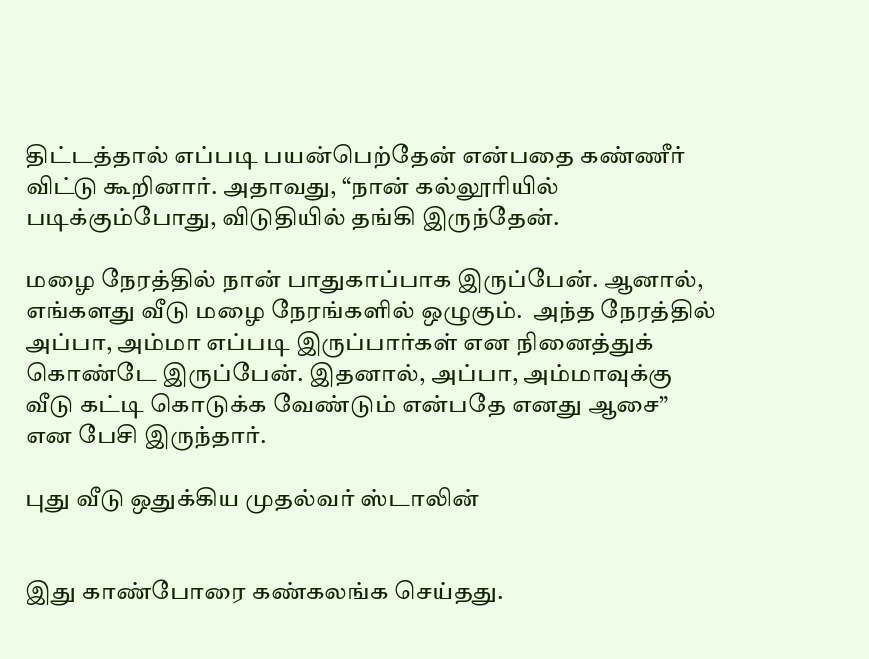திட்டத்தால் எப்படி பயன்பெற்தேன் என்பதை கண்ணீர் விட்டு கூறினார். அதாவது, “நான் கல்லூரியில் படிக்கும்போது, விடுதியில் தங்கி இருந்தேன்.

மழை நேரத்தில் நான் பாதுகாப்பாக இருப்பேன். ஆனால், எங்களது வீடு மழை நேரங்களில் ஒழுகும்.  அந்த நேரத்தில் அப்பா, அம்மா எப்படி இருப்பார்கள் என நினைத்துக் கொண்டே இருப்பேன். இதனால், அப்பா, அம்மாவுக்கு வீடு கட்டி கொடுக்க வேண்டும் என்பதே எனது ஆசை” என பேசி இருந்தார்.

புது வீடு ஒதுக்கிய முதல்வர் ஸ்டாலின்


இது காண்போரை கண்கலங்க செய்தது.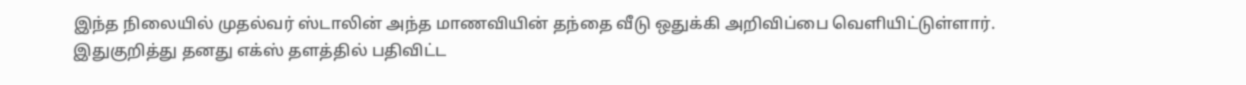இந்த நிலையில் முதல்வர் ஸ்டாலின் அந்த மாணவியின் தந்தை வீடு ஒதுக்கி அறிவிப்பை வெளியிட்டுள்ளார். இதுகுறித்து தனது எக்ஸ் தளத்தில் பதிவிட்ட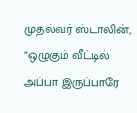முதல்வர் ஸ்டாலின், “ஒழுகும் வீட்டில் அப்பா இருப்பாரே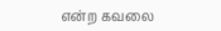என்ற கவலை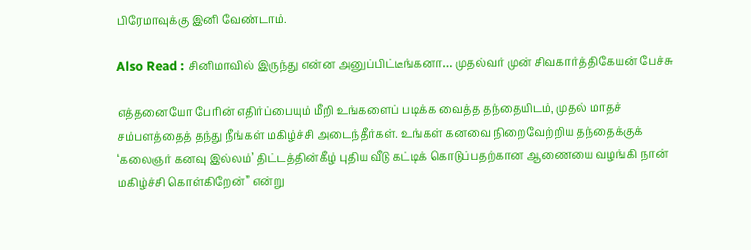பிரேமாவுக்கு இனி வேண்டாம்.

Also Read : சினிமாவில் இருந்து என்ன அனுப்பிட்டீங்கனா… முதல்வர் முன் சிவகார்த்திகேயன் பேச்சு

எத்தனையோ பேரின் எதிர்ப்பையும் மீறி உங்களைப் படிக்க வைத்த தந்தையிடம், முதல் மாதச் சம்பளத்தைத் தந்து நீங்கள் மகிழ்ச்சி அடைந்தீர்கள். உங்கள் கனவை நிறைவேற்றிய தந்தைக்குக் ‘கலைஞர் கனவு இல்லம்’ திட்டத்தின்கீழ் புதிய வீடு கட்டிக் கொடுப்பதற்கான ஆணையை வழங்கி நான் மகிழ்ச்சி கொள்கிறேன்” என்று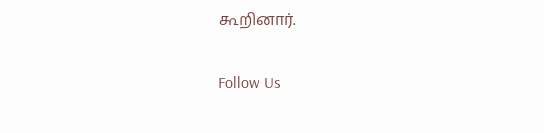கூறினார்.

Follow Us